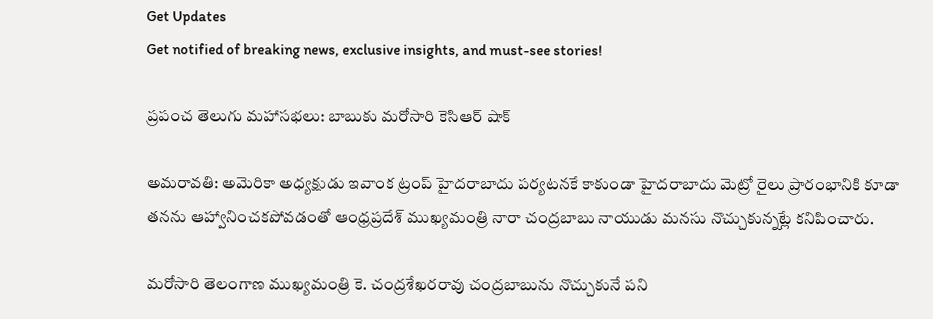Get Updates
Get notified of breaking news, exclusive insights, and must-see stories!

ప్రపంచ తెలుగు మహాసభలు: బాబుకు మరోసారి కెసిఆర్ షాక్

అమరావతి: అమెరికా అధ్యక్షుడు ఇవాంక ట్రంప్ హైదరాబాదు పర్యటనకే కాకుండా హైదరాబాదు మెట్రో రైలు ప్రారంభానికి కూడా తనను ఆహ్వానించకపోవడంతో ఆంధ్రప్రదేశ్ ముఖ్యమంత్రి నారా చంద్రబాబు నాయుడు మనసు నొచ్చుకున్నట్లే కనిపించారు.

మరోసారి తెలంగాణ ముఖ్యమంత్రి కె. చంద్రశేఖరరావు చంద్రబాబును నొచ్చుకునే పని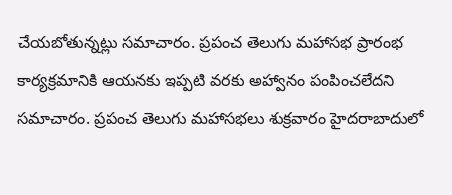చేయబోతున్నట్లు సమాచారం. ప్రపంచ తెలుగు మహాసభ ప్రారంభ కార్యక్రమానికి ఆయనకు ఇప్పటి వరకు అహ్వానం పంపించలేదని సమాచారం. ప్రపంచ తెలుగు మహాసభలు శుక్రవారం హైదరాబాదులో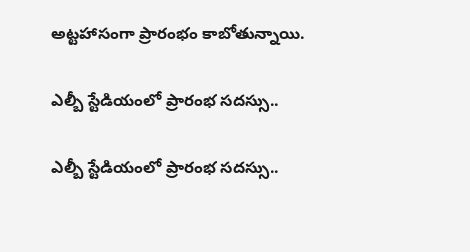అట్టహాసంగా ప్రారంభం కాబోతున్నాయి.

ఎల్బీ స్టేడియంలో ప్రారంభ సదస్సు..

ఎల్బీ స్టేడియంలో ప్రారంభ సదస్సు..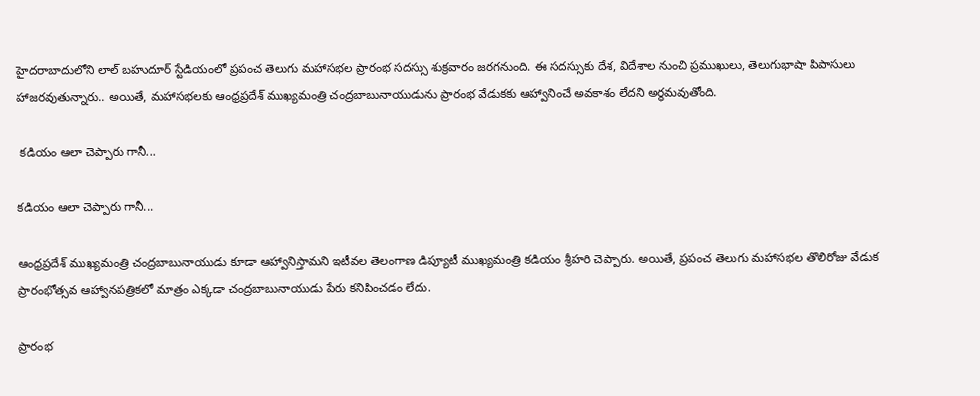హైదరాబాదులోని లాల్ బహుదూర్ స్టేడియంలో ప్రపంచ తెలుగు మహాసభల ప్రారంభ సదస్సు శుక్రవారం జరగనుంది. ఈ సదస్సుకు దేశ, విదేశాల నుంచి ప్రముఖులు, తెలుగుభాషా పిపాసులు హాజరవుతున్నారు.. అయితే, మహాసభలకు ఆంధ్రప్రదేశ్ ముఖ్యమంత్రి చంద్రబాబునాయుడును ప్రారంభ వేడుకకు ఆహ్వానించే అవకాశం లేదని అర్థమవుతోంది.

 కడియం ఆలా చెప్పారు గానీ...

కడియం ఆలా చెప్పారు గానీ...

ఆంధ్రప్రదేశ్ ముఖ్యమంత్రి చంద్రబాబునాయుడు కూడా ఆహ్వానిస్తామని ఇటీవల తెలంగాణ డిప్యూటీ ముఖ్యమంత్రి కడియం శ్రీహరి చెప్పారు. అయితే, ప్రపంచ తెలుగు మహాసభల తొలిరోజు వేడుక ప్రారంభోత్సవ ఆహ్వానపత్రికలో మాత్రం ఎక్కడా చంద్రబాబునాయుడు పేరు కనిపించడం లేదు.

ప్రారంభ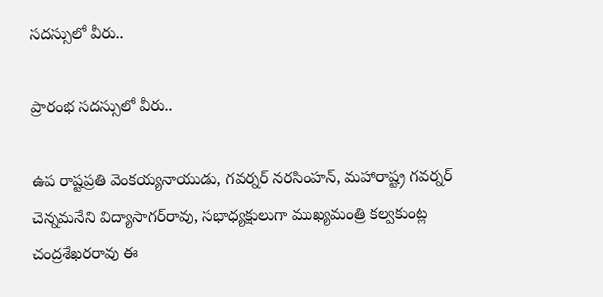సదస్సులో వీరు..

ప్రారంభ సదస్సులో వీరు..

ఉప రాష్టప్రతి వెంకయ్యనాయుడు, గవర్నర్ నరసింహన్, మహారాష్ట్ర గవర్నర్ చెన్నమనేని విద్యాసాగర్‌రావు, సభాధ్యక్షులుగా ముఖ్యమంత్రి కల్వకుంట్ల చంద్రశేఖరరావు ఈ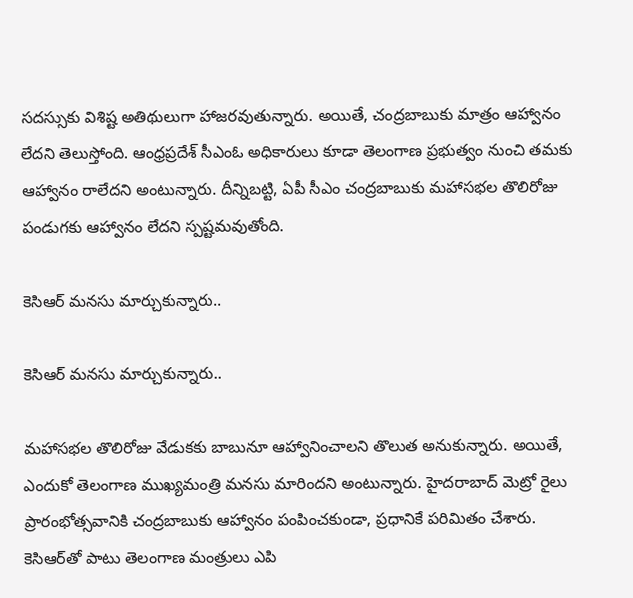సదస్సుకు విశిష్ట అతిథులుగా హాజరవుతున్నారు. అయితే, చంద్రబాబుకు మాత్రం ఆహ్వానం లేదని తెలుస్తోంది. ఆంధ్రప్రదేశ్ సీఎంఓ అధికారులు కూడా తెలంగాణ ప్రభుత్వం నుంచి తమకు ఆహ్వానం రాలేదని అంటున్నారు. దీన్నిబట్టి, ఏపీ సీఎం చంద్రబాబుకు మహాసభల తొలిరోజు పండుగకు ఆహ్వానం లేదని స్పష్టమవుతోంది.

కెసిఆర్ మనసు మార్చుకున్నారు..

కెసిఆర్ మనసు మార్చుకున్నారు..

మహాసభల తొలిరోజు వేడుకకు బాబునూ ఆహ్వానించాలని తొలుత అనుకున్నారు. అయితే, ఎందుకో తెలంగాణ ముఖ్యమంత్రి మనసు మారిందని అంటున్నారు. హైదరాబాద్ మెట్రో రైలు ప్రారంభోత్సవానికి చంద్రబాబుకు ఆహ్వానం పంపించకుండా, ప్రధానికే పరిమితం చేశారు. కెసిఆర్‌తో పాటు తెలంగాణ మంత్రులు ఎపి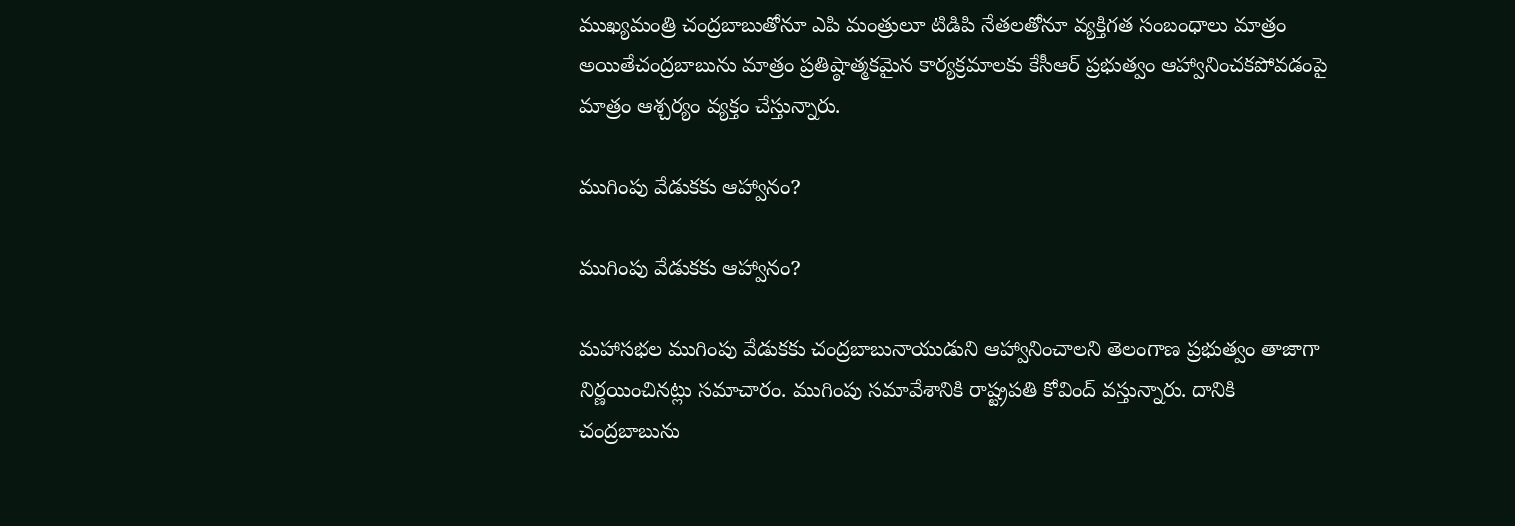ముఖ్యమంత్రి చంద్రబాబుతోనూ ఎపి మంత్రులూ టిడిపి నేతలతోనూ వ్యక్తిగత సంబంధాలు మాత్రం అయితేచంద్రబాబును మాత్రం ప్రతిష్ఠాత్మకమైన కార్యక్రమాలకు కేసీఆర్ ప్రభుత్వం ఆహ్వానించకపోవడంపై మాత్రం ఆశ్చర్యం వ్యక్తం చేస్తున్నారు.

ముగింపు వేడుకకు ఆహ్వానం?

ముగింపు వేడుకకు ఆహ్వానం?

మహాసభల ముగింపు వేడుకకు చంద్రబాబునాయుడుని ఆహ్వానించాలని తెలంగాణ ప్రభుత్వం తాజాగా నిర్ణయించినట్లు సమాచారం. ముగింపు సమావేశానికి రాష్ట్రపతి కోవింద్ వస్తున్నారు. దానికి చంద్రబాబును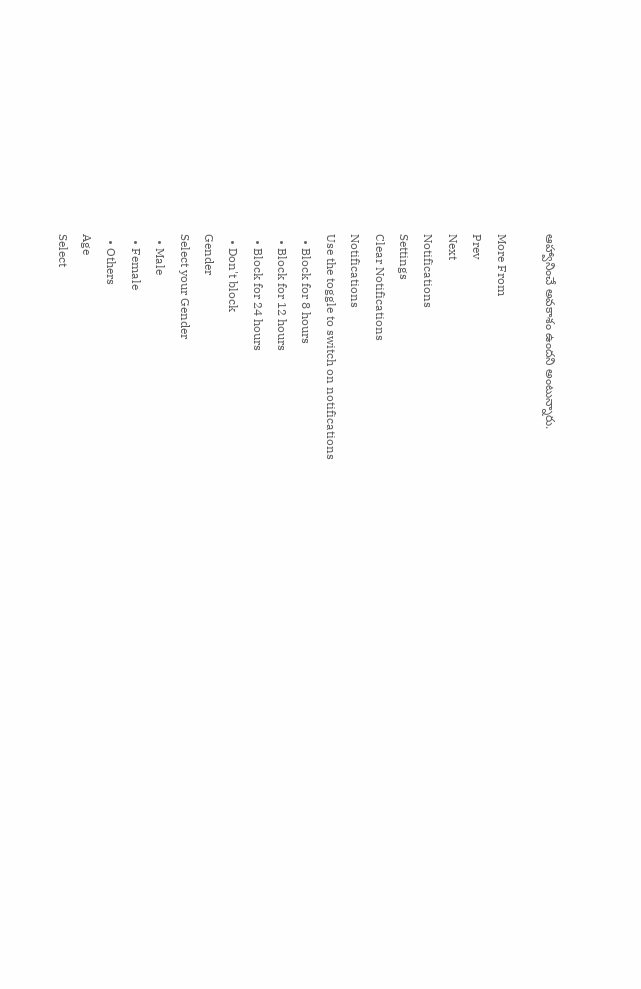ఆహ్వానించే అవకాశం ఉందని అంటున్నారు.

More From
Prev
Next
Notifications
Settings
Clear Notifications
Notifications
Use the toggle to switch on notifications
  • Block for 8 hours
  • Block for 12 hours
  • Block for 24 hours
  • Don't block
Gender
Select your Gender
  • Male
  • Female
  • Others
Age
Select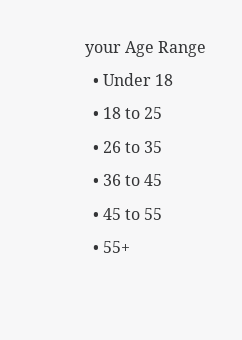your Age Range
  • Under 18
  • 18 to 25
  • 26 to 35
  • 36 to 45
  • 45 to 55
  • 55+